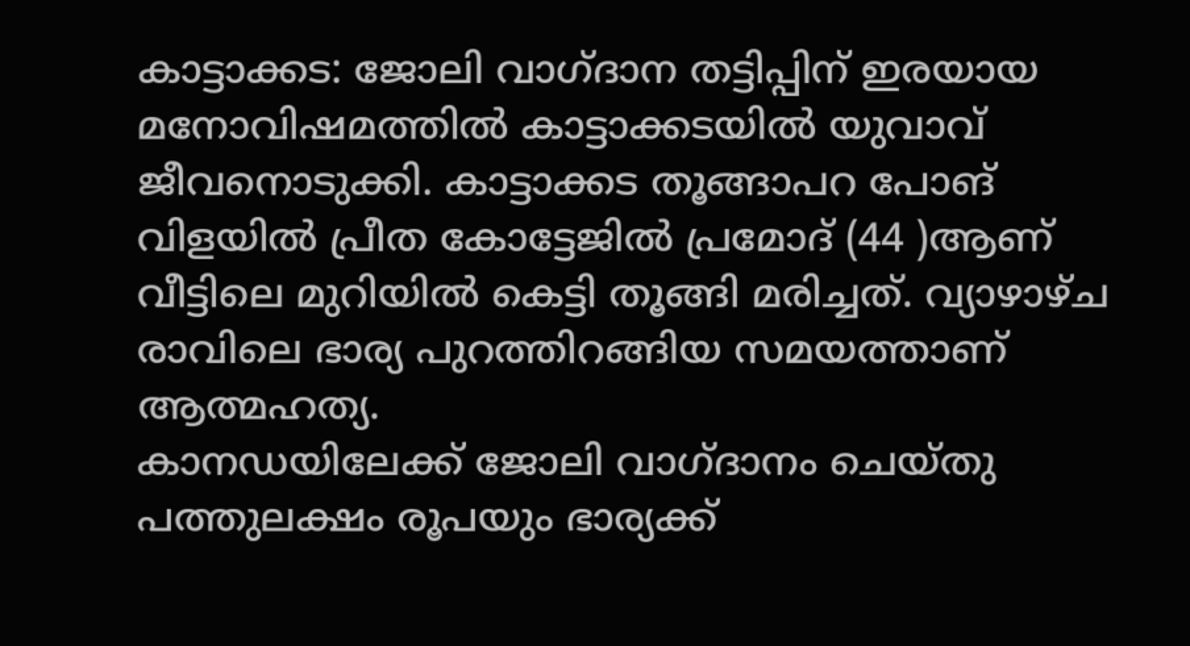കാട്ടാക്കട: ജോലി വാഗ്ദാന തട്ടിപ്പിന് ഇരയായ മനോവിഷമത്തിൽ കാട്ടാക്കടയിൽ യുവാവ് ജീവനൊടുക്കി. കാട്ടാക്കട തൂങ്ങാപറ പോങ് വിളയിൽ പ്രീത കോട്ടേജിൽ പ്രമോദ് (44 )ആണ് വീട്ടിലെ മുറിയിൽ കെട്ടി തൂങ്ങി മരിച്ചത്. വ്യാഴാഴ്ച രാവിലെ ഭാര്യ പുറത്തിറങ്ങിയ സമയത്താണ് ആത്മഹത്യ.
കാനഡയിലേക്ക് ജോലി വാഗ്ദാനം ചെയ്തു പത്തുലക്ഷം രൂപയും ഭാര്യക്ക്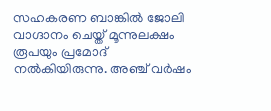സഹകരണ ബാങ്കിൽ ജോലി വാഗ്ദാനം ചെയ്ത് മൂന്നുലക്ഷം രൂപയും പ്രമോദ് നൽകിയിരുന്നു. അഞ്ച് വർഷം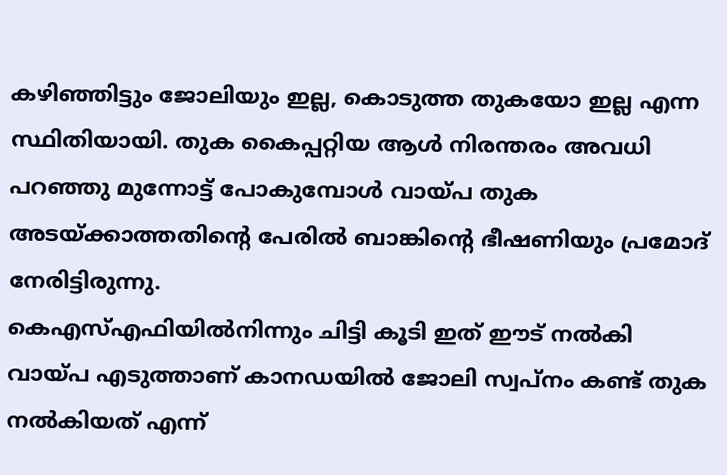കഴിഞ്ഞിട്ടും ജോലിയും ഇല്ല, കൊടുത്ത തുകയോ ഇല്ല എന്ന സ്ഥിതിയായി. തുക കൈപ്പറ്റിയ ആൾ നിരന്തരം അവധി പറഞ്ഞു മുന്നോട്ട് പോകുമ്പോൾ വായ്പ തുക അടയ്ക്കാത്തതിന്റെ പേരിൽ ബാങ്കിന്റെ ഭീഷണിയും പ്രമോദ് നേരിട്ടിരുന്നു.
കെഎസ്എഫിയിൽനിന്നും ചിട്ടി കൂടി ഇത് ഈട് നൽകി വായ്പ എടുത്താണ് കാനഡയിൽ ജോലി സ്വപ്നം കണ്ട് തുക നൽകിയത് എന്ന്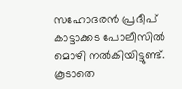സഹോദരൻ പ്രദീപ് കാട്ടാക്കട പോലീസിൽ മൊഴി നൽകിയിട്ടുണ്ട്. കൂടാതെ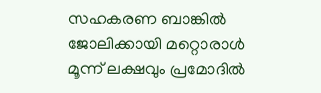സഹകരണ ബാങ്കിൽ ജോലിക്കായി മറ്റൊരാൾ മൂന്ന് ലക്ഷവും പ്രമോദിൽ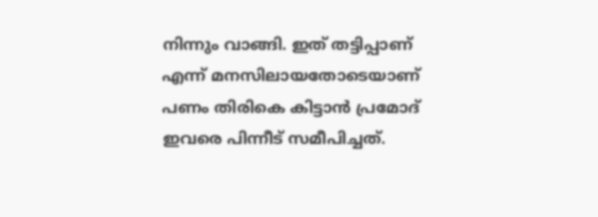നിന്നും വാങ്ങി. ഇത് തട്ടിപ്പാണ് എന്ന് മനസിലായതോടെയാണ് പണം തിരികെ കിട്ടാൻ പ്രമോദ് ഇവരെ പിന്നീട് സമീപിച്ചത്.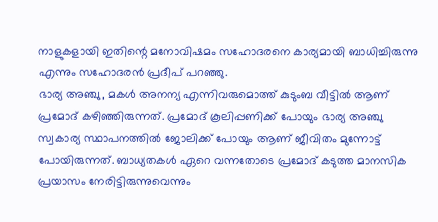നാളുകളായി ഇതിന്റെ മനോവിഷമം സഹോദരനെ കാര്യമായി ബാധിച്ചിരുന്നു എന്നും സഹോദരൻ പ്രദീപ് പറഞ്ഞു.
ഭാര്യ അഞ്ചു, മകൾ അനന്യ എന്നിവരുമൊത്ത് കുടുംബ വീട്ടിൽ ആണ് പ്രമോദ് കഴിഞ്ഞിരുന്നത്. പ്രമോദ് കൂലിപ്പണിക്ക് പോയും ഭാര്യ അഞ്ചു സ്വകാര്യ സ്ഥാപനത്തിൽ ജോലിക്ക് പോയും ആണ് ജീവിതം മുന്നോട്ട് പോയിരുന്നത്. ബാധ്യതകൾ ഏറെ വന്നതോടെ പ്രമോദ് കടുത്ത മാനസിക പ്രയാസം നേരിട്ടിരുന്നുവെന്നും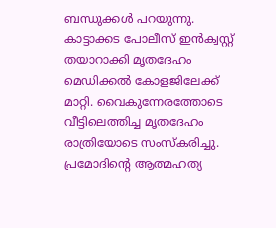ബന്ധുക്കൾ പറയുന്നു.
കാട്ടാക്കട പോലീസ് ഇൻക്വസ്റ്റ് തയാറാക്കി മൃതദേഹം മെഡിക്കൽ കോളജിലേക്ക് മാറ്റി. വൈകുന്നേരത്തോടെ വീട്ടിലെത്തിച്ച മൃതദേഹം രാത്രിയോടെ സംസ്കരിച്ചു. പ്രമോദിന്റെ ആത്മഹത്യ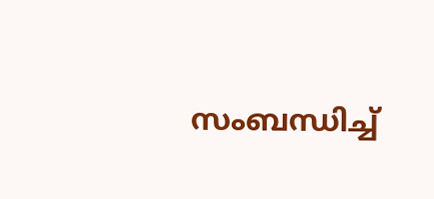സംബന്ധിച്ച്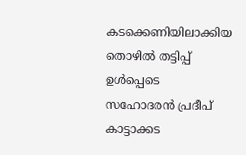കടക്കെണിയിലാക്കിയ തൊഴിൽ തട്ടിപ്പ് ഉൾപ്പെടെ സഹോദരൻ പ്രദീപ് കാട്ടാക്കട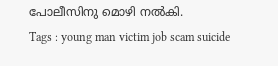പോലീസിനു മൊഴി നൽകി.
Tags : young man victim job scam suicide